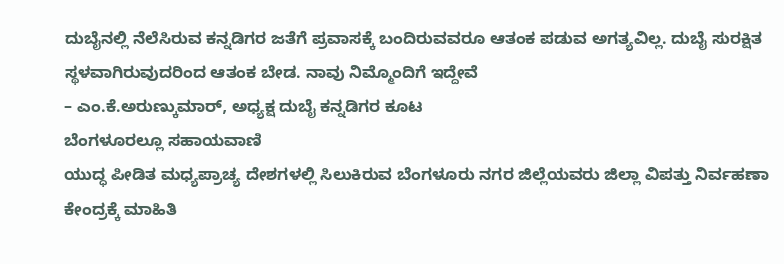ದುಬೈನಲ್ಲಿ ನೆಲೆಸಿರುವ ಕನ್ನಡಿಗರ ಜತೆಗೆ ಪ್ರವಾಸಕ್ಕೆ ಬಂದಿರುವವರೂ ಆತಂಕ ಪಡುವ ಅಗತ್ಯವಿಲ್ಲ. ದುಬೈ ಸುರಕ್ಷಿತ ಸ್ಥಳವಾಗಿರುವುದರಿಂದ ಆತಂಕ ಬೇಡ. ನಾವು ನಿಮ್ಮೊಂದಿಗೆ ಇದ್ದೇವೆ
– ಎಂ.ಕೆ.ಅರುಣ್ಕುಮಾರ್, ಅಧ್ಯಕ್ಷ ದುಬೈ ಕನ್ನಡಿಗರ ಕೂಟ
ಬೆಂಗಳೂರಲ್ಲೂ ಸಹಾಯವಾಣಿ
ಯುದ್ಧ ಪೀಡಿತ ಮಧ್ಯಪ್ರಾಚ್ಯ ದೇಶಗಳಲ್ಲಿ ಸಿಲುಕಿರುವ ಬೆಂಗಳೂರು ನಗರ ಜಿಲ್ಲೆಯವರು ಜಿಲ್ಲಾ ವಿಪತ್ತು ನಿರ್ವಹಣಾ ಕೇಂದ್ರಕ್ಕೆ ಮಾಹಿತಿ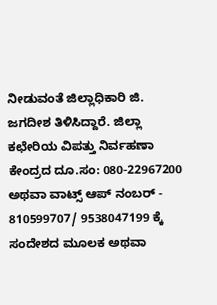ನೀಡುವಂತೆ ಜಿಲ್ಲಾಧಿಕಾರಿ ಜಿ. ಜಗದೀಶ ತಿಳಿಸಿದ್ದಾರೆ. ಜಿಲ್ಲಾ ಕಛೇರಿಯ ವಿಪತ್ತು ನಿರ್ವಹಣಾ ಕೇಂದ್ರದ ದೂ.ಸಂ: 080-22967200 ಅಥವಾ ವಾಟ್ಸ್ ಆಪ್ ನಂಬರ್ - 810599707/ 9538047199 ಕ್ಕೆ ಸಂದೇಶದ ಮೂಲಕ ಅಥವಾ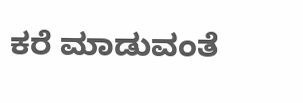ಕರೆ ಮಾಡುವಂತೆ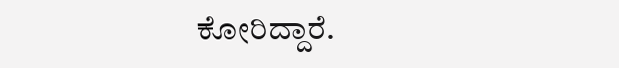ಕೋರಿದ್ದಾರೆ.